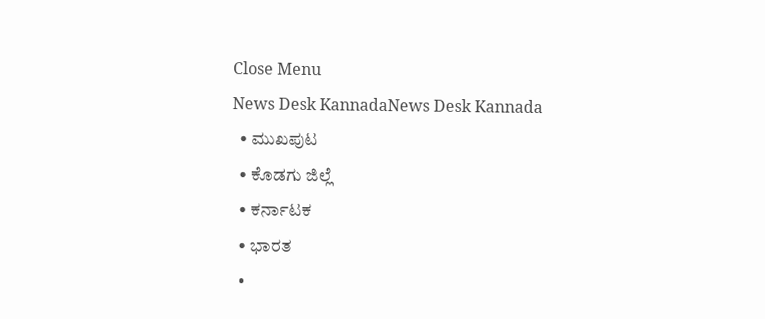Close Menu
News Desk KannadaNews Desk Kannada
  • ಮುಖಪುಟ
  • ಕೊಡಗು ಜಿಲ್ಲೆ
  • ಕರ್ನಾಟಕ
  • ಭಾರತ
  •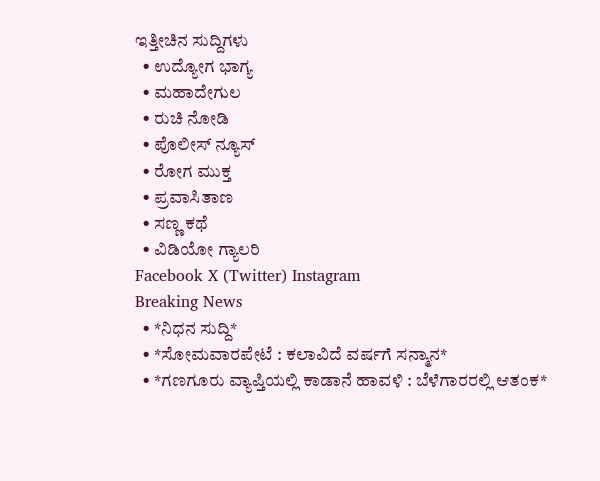ಇತ್ತೀಚಿನ ಸುದ್ದಿಗಳು
  • ಉದ್ಯೋಗ ಭಾಗ್ಯ
  • ಮಹಾದೇಗುಲ
  • ರುಚಿ ನೋಡಿ
  • ಪೊಲೀಸ್ ನ್ಯೂಸ್
  • ರೋಗ ಮುಕ್ತ
  • ಪ್ರವಾಸಿತಾಣ
  • ಸಣ್ಣ ಕಥೆ
  • ವಿಡಿಯೋ ಗ್ಯಾಲರಿ
Facebook X (Twitter) Instagram
Breaking News
  • *ನಿಧನ ಸುದ್ದಿ*
  • *ಸೋಮವಾರಪೇಟೆ : ಕಲಾವಿದೆ ವರ್ಷಗೆ ಸನ್ಮಾನ*
  • *ಗಣಗೂರು ವ್ಯಾಪ್ತಿಯಲ್ಲಿ ಕಾಡಾನೆ ಹಾವಳಿ : ಬೆಳೆಗಾರರಲ್ಲಿ ಆತಂಕ*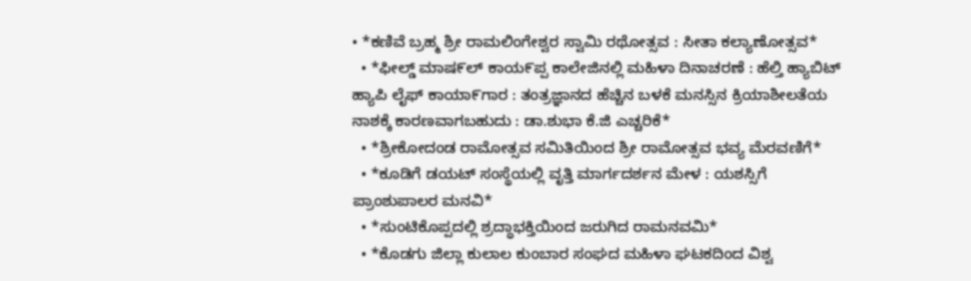• *ಕಣಿವೆ ಬ್ರಹ್ಮ ಶ್ರೀ ರಾಮಲಿಂಗೇಶ್ವರ ಸ್ವಾಮಿ ರಥೋತ್ಸವ : ಸೀತಾ ಕಲ್ಯಾಣೋತ್ಸವ*
  • *ಫೀಲ್ಡ್ ಮಾಷ೯ಲ್ ಕಾಯ೯ಪ್ಪ ಕಾಲೇಜಿನಲ್ಲಿ ಮಹಿಳಾ ದಿನಾಚರಣೆ : ಹೆಲ್ತಿ ಹ್ಯಾಬಿಟ್ ಹ್ಯಾಪಿ ಲೈಫ್ ಕಾಯಾ೯ಗಾರ : ತಂತ್ರಜ್ಞಾನದ ಹೆಚ್ಚಿನ ಬಳಕೆ ಮನಸ್ಸಿನ ಕ್ರಿಯಾಶೀಲತೆಯ ನಾಶಕ್ಕೆ ಕಾರಣವಾಗಬಹುದು : ಡಾ.ಶುಭಾ ಕೆ.ಜಿ ಎಚ್ಚರಿಕೆ*
  • *ಶ್ರೀಕೋದಂಡ ರಾಮೋತ್ಸವ ಸಮಿತಿಯಿಂದ ಶ್ರೀ ರಾಮೋತ್ಸವ ಭವ್ಯ ಮೆರವಣಿಗೆ*
  • *ಕೂಡಿಗೆ ಡಯಟ್ ಸಂಸ್ಥೆಯಲ್ಲಿ ವೃತ್ತಿ ಮಾರ್ಗದರ್ಶನ ಮೇಳ : ಯಶಸ್ಸಿಗೆ  ಪ್ರಾಂಶುಪಾಲರ ಮನವಿ*
  • *ಸುಂಟಿಕೊಪ್ಪದಲ್ಲಿ ಶ್ರದ್ಧಾಭಕ್ತಿಯಿಂದ ಜರುಗಿದ ರಾಮನವಮಿ*
  • *ಕೊಡಗು ಜಿಲ್ಲಾ ಕುಲಾಲ ಕುಂಬಾರ ಸಂಘದ ಮಹಿಳಾ ಘಟಕದಿಂದ ವಿಶ್ವ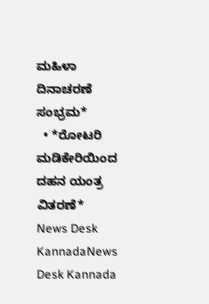ಮಹಿಳಾ ದಿನಾಚರಣೆ ಸಂಭ್ರಮ*
  • *ರೋಟರಿ ಮಡಿಕೇರಿಯಿಂದ ದಹನ ಯಂತ್ರ ವಿತರಣೆ*
News Desk KannadaNews Desk Kannada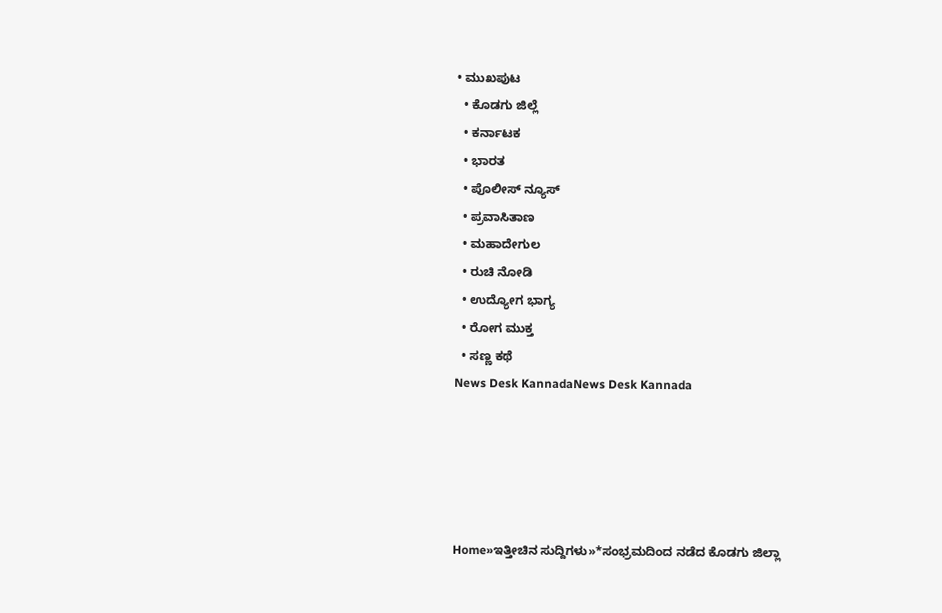• ಮುಖಪುಟ
  • ಕೊಡಗು ಜಿಲ್ಲೆ
  • ಕರ್ನಾಟಕ
  • ಭಾರತ
  • ಪೊಲೀಸ್ ನ್ಯೂಸ್
  • ಪ್ರವಾಸಿತಾಣ
  • ಮಹಾದೇಗುಲ
  • ರುಚಿ ನೋಡಿ
  • ಉದ್ಯೋಗ ಭಾಗ್ಯ
  • ರೋಗ ಮುಕ್ತ
  • ಸಣ್ಣ ಕಥೆ
News Desk KannadaNews Desk Kannada





Home»ಇತ್ತೀಚಿನ ಸುದ್ದಿಗಳು»*ಸಂಭ್ರಮದಿಂದ ನಡೆದ ಕೊಡಗು ಜಿಲ್ಲಾ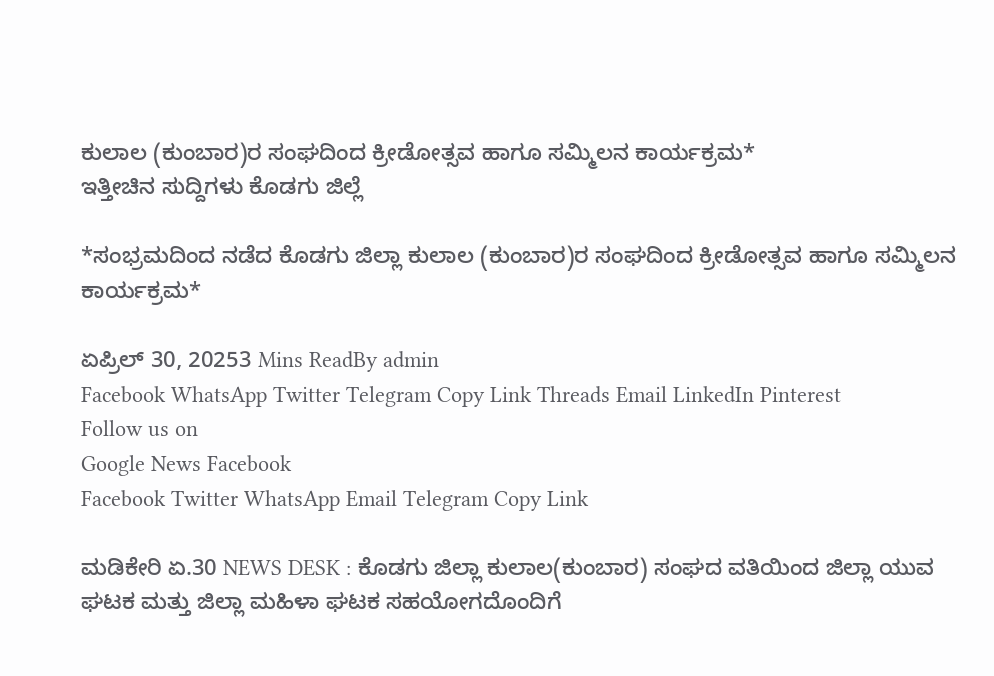ಕುಲಾಲ (ಕುಂಬಾರ)ರ ಸಂಘದಿಂದ ಕ್ರೀಡೋತ್ಸವ ಹಾಗೂ ಸಮ್ಮಿಲನ ಕಾರ್ಯಕ್ರಮ*
ಇತ್ತೀಚಿನ ಸುದ್ದಿಗಳು ಕೊಡಗು ಜಿಲ್ಲೆ

*ಸಂಭ್ರಮದಿಂದ ನಡೆದ ಕೊಡಗು ಜಿಲ್ಲಾ ಕುಲಾಲ (ಕುಂಬಾರ)ರ ಸಂಘದಿಂದ ಕ್ರೀಡೋತ್ಸವ ಹಾಗೂ ಸಮ್ಮಿಲನ ಕಾರ್ಯಕ್ರಮ*

ಏಪ್ರಿಲ್ 30, 20253 Mins ReadBy admin
Facebook WhatsApp Twitter Telegram Copy Link Threads Email LinkedIn Pinterest
Follow us on
Google News Facebook
Facebook Twitter WhatsApp Email Telegram Copy Link

ಮಡಿಕೇರಿ ಏ.30 NEWS DESK : ಕೊಡಗು ಜಿಲ್ಲಾ ಕುಲಾಲ(ಕುಂಬಾರ) ಸಂಘದ ವತಿಯಿಂದ ಜಿಲ್ಲಾ ಯುವ ಘಟಕ ಮತ್ತು ಜಿಲ್ಲಾ ಮಹಿಳಾ ಘಟಕ ಸಹಯೋಗದೊಂದಿಗೆ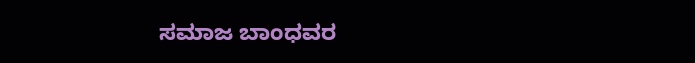ಸಮಾಜ ಬಾಂಧವರ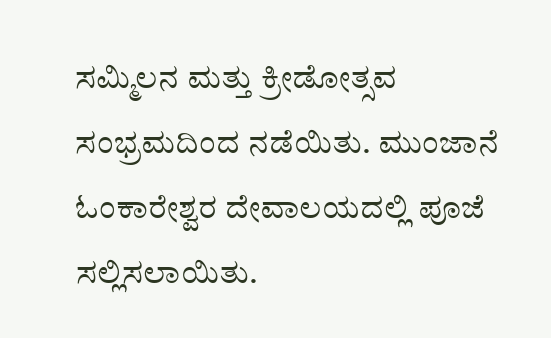ಸಮ್ಮಿಲನ ಮತ್ತು ಕ್ರೀಡೋತ್ಸವ ಸಂಭ್ರಮದಿಂದ ನಡೆಯಿತು. ಮುಂಜಾನೆ ಓಂಕಾರೇಶ್ವರ ದೇವಾಲಯದಲ್ಲಿ ಪೂಜೆ ಸಲ್ಲಿಸಲಾಯಿತು.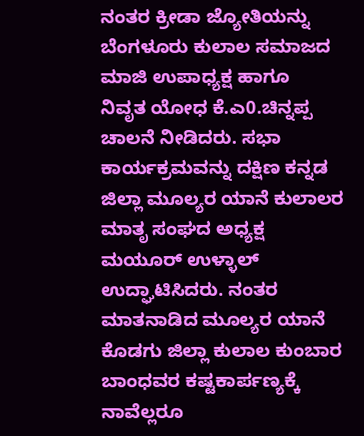ನಂತರ ಕ್ರೀಡಾ ಜ್ಯೋತಿಯನ್ನು ಬೆಂಗಳೂರು ಕುಲಾಲ ಸಮಾಜದ ಮಾಜಿ ಉಪಾಧ್ಯಕ್ಷ ಹಾಗೂ  ನಿವೃತ ಯೋಧ ಕೆ.ಎ0.ಚಿನ್ನಪ್ಪ ಚಾಲನೆ ನೀಡಿದರು. ಸಭಾ ಕಾರ್ಯಕ್ರಮವನ್ನು ದಕ್ಷಿಣ ಕನ್ನಡ ಜಿಲ್ಲಾ ಮೂಲ್ಯರ ಯಾನೆ ಕುಲಾಲರ ಮಾತೃ ಸಂಘದ ಅಧ್ಯಕ್ಷ ಮಯೂರ್ ಉಳ್ಳಾಲ್  ಉದ್ಘಾಟಿಸಿದರು. ನಂತರ ಮಾತನಾಡಿದ ಮೂಲ್ಯರ ಯಾನೆ ಕೊಡಗು ಜಿಲ್ಲಾ ಕುಲಾಲ ಕುಂಬಾರ ಬಾಂಧವರ ಕಷ್ಟಕಾರ್ಪಣ್ಯಕ್ಕೆ ನಾವೆಲ್ಲರೂ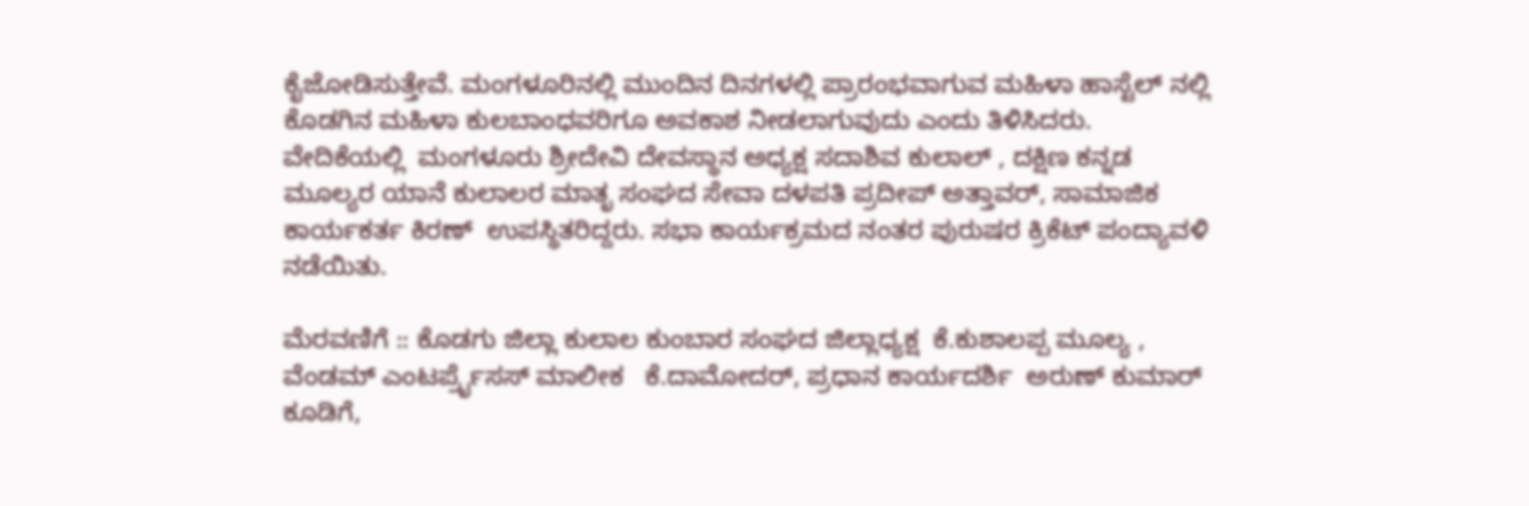ಕೈಜೋಡಿಸುತ್ತೇವೆ. ಮಂಗಳೂರಿನಲ್ಲಿ ಮುಂದಿನ ದಿನಗಳಲ್ಲಿ ಪ್ರಾರಂಭವಾಗುವ ಮಹಿಳಾ ಹಾಸ್ಟೆಲ್ ನಲ್ಲಿ ಕೊಡಗಿನ ಮಹಿಳಾ ಕುಲಬಾಂಧವರಿಗೂ ಅವಕಾಶ ನೀಡಲಾಗುವುದು ಎಂದು ತಿಳಿಸಿದರು.  ವೇದಿಕೆಯಲ್ಲಿ  ಮಂಗಳೂರು ಶ್ರೀದೇವಿ ದೇವಸ್ಥಾನ ಅಧ್ಯಕ್ಷ ಸದಾಶಿವ ಕುಲಾಲ್ , ದಕ್ಷಿಣ ಕನ್ನಡ ಮೂಲ್ಯರ ಯಾನೆ ಕುಲಾಲರ ಮಾತೃ ಸಂಘದ ಸೇವಾ ದಳಪತಿ ಪ್ರದೀಪ್ ಅತ್ತಾವರ್, ಸಾಮಾಜಿಕ ಕಾರ್ಯಕರ್ತ ಕಿರಣ್  ಉಪಸ್ಥಿತರಿದ್ದರು. ಸಭಾ ಕಾರ್ಯಕ್ರಮದ ನಂತರ ಪುರುಷರ ಕ್ರಿಕೆಟ್ ಪಂದ್ಯಾವಳಿ ನಡೆಯಿತು.

ಮೆರವಣಿಗೆ :: ಕೊಡಗು ಜಿಲ್ಲಾ ಕುಲಾಲ ಕುಂಬಾರ ಸಂಘದ ಜಿಲ್ಲಾಧ್ಯಕ್ಷ  ಕೆ.ಕುಶಾಲಪ್ಪ ಮೂಲ್ಯ , ವೆಂಡಮ್ ಎಂಟರ್ಪ್ರೈಸಸ್ ಮಾಲೀಕ   ಕೆ.ದಾಮೋದರ್, ಪ್ರಧಾನ ಕಾರ್ಯದರ್ಶಿ  ಅರುಣ್ ಕುಮಾರ್ ಕೂಡಿಗೆ,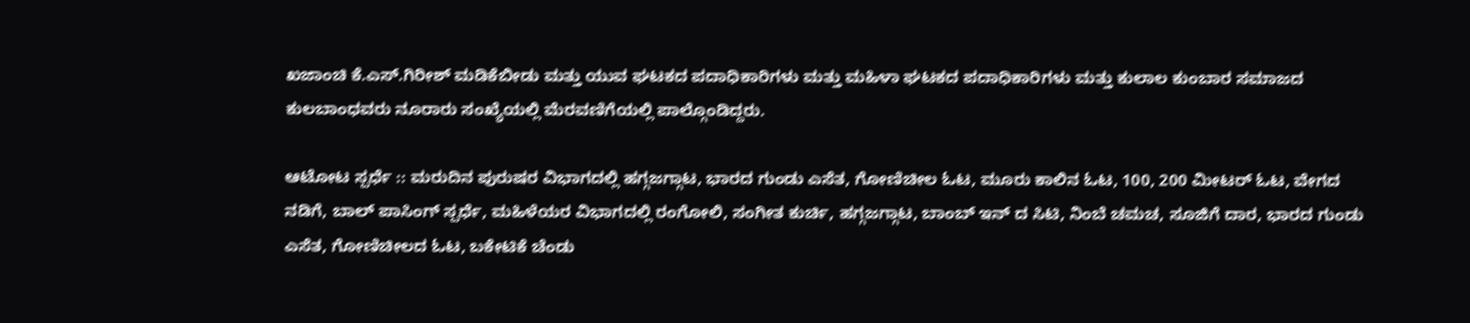ಖಜಾಂಚಿ ಕೆ.ಎಸ್.ಗಿರೀಶ್ ಮಡಿಕೆಬೀಡು ಮತ್ತು ಯುವ ಘಟಕದ ಪದಾಧಿಕಾರಿಗಳು ಮತ್ತು ಮಹಿಳಾ ಘಟಕದ ಪದಾಧಿಕಾರಿಗಳು ಮತ್ತು ಕುಲಾಲ ಕುಂಬಾರ ಸಮಾಜದ ಕುಲಬಾಂಧವರು ನೂರಾರು ಸಂಖ್ಯೆಯಲ್ಲಿ ಮೆರವಣಿಗೆಯಲ್ಲಿ ಪಾಲ್ಗೊಂಡಿದ್ದರು.

ಆಟೋಟ ಸ್ಪರ್ಧೆ :: ಮರುದಿನ ಪುರುಷರ ವಿಭಾಗದಲ್ಲಿ ಹಗ್ಗಜಗ್ಗಾಟ, ಭಾರದ ಗುಂಡು ಎಸೆತ, ಗೋಣಿಚೀಲ ಓಟ, ಮೂರು ಕಾಲಿನ ಓಟ, 100, 200 ಮೀಟರ್ ಓಟ, ವೇಗದ ನಡಿಗೆ, ಬಾಲ್ ಪಾಸಿಂಗ್ ಸ್ಪರ್ಧೆ, ಮಹಿಳೆಯರ ವಿಭಾಗದಲ್ಲಿ ರಂಗೋಲಿ, ಸಂಗೀತ ಕುರ್ಚಿ, ಹಗ್ಗಜಗ್ಗಾಟ, ಬಾಂಬ್ ಇನ್ ದ ಸಿಟಿ, ನಿಂಬೆ ಚಮಚ, ಸೂಜಿಗೆ ದಾರ, ಭಾರದ ಗುಂಡು ಎಸೆತ, ಗೋಣಿಚೀಲದ ಓಟ, ಬಕೇಟಿಕೆ ಚೆಂಡು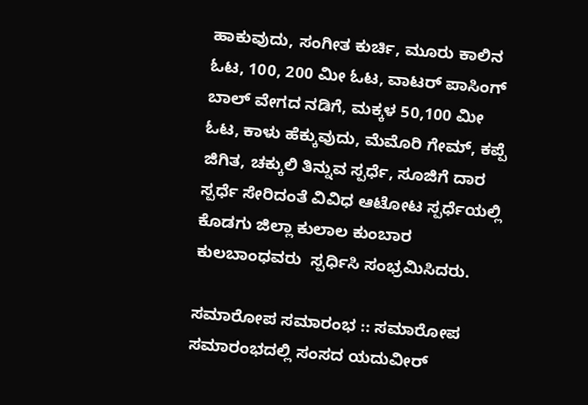ಹಾಕುವುದು, ಸಂಗೀತ ಕುರ್ಚಿ, ಮೂರು ಕಾಲಿನ ಓಟ, 100, 200 ಮೀ ಓಟ, ವಾಟರ್ ಪಾಸಿಂಗ್ ಬಾಲ್ ವೇಗದ ನಡಿಗೆ, ಮಕ್ಕಳ 50,100 ಮೀ ಓಟ, ಕಾಳು ಹೆಕ್ಕುವುದು, ಮೆಮೊರಿ ಗೇಮ್, ಕಪ್ಪೆ ಜಿಗಿತ, ಚಕ್ಕುಲಿ ತಿನ್ನುವ ಸ್ಪರ್ಧೆ, ಸೂಜಿಗೆ ದಾರ ಸ್ಪರ್ಧೆ ಸೇರಿದಂತೆ ವಿವಿಧ ಆಟೋಟ ಸ್ಪರ್ಧೆಯಲ್ಲಿ ಕೊಡಗು ಜಿಲ್ಲಾ ಕುಲಾಲ ಕುಂಬಾರ ಕುಲಬಾಂಧವರು  ಸ್ಪರ್ಧಿಸಿ ಸಂಭ್ರಮಿಸಿದರು.

ಸಮಾರೋಪ ಸಮಾರಂಭ :: ಸಮಾರೋಪ ಸಮಾರಂಭದಲ್ಲಿ ಸಂಸದ ಯದುವೀರ್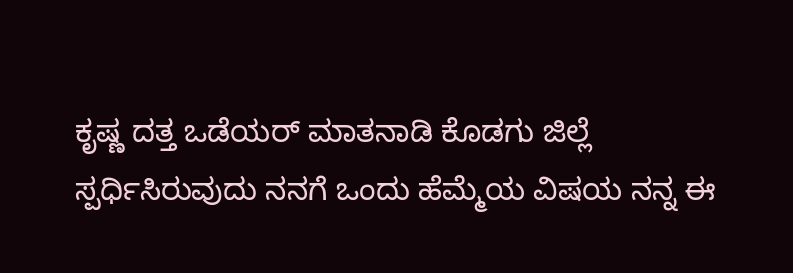ಕೃಷ್ಣ ದತ್ತ ಒಡೆಯರ್ ಮಾತನಾಡಿ ಕೊಡಗು ಜಿಲ್ಲೆ ಸ್ಪರ್ಧಿಸಿರುವುದು ನನಗೆ ಒಂದು ಹೆಮ್ಮೆಯ ವಿಷಯ ನನ್ನ ಈ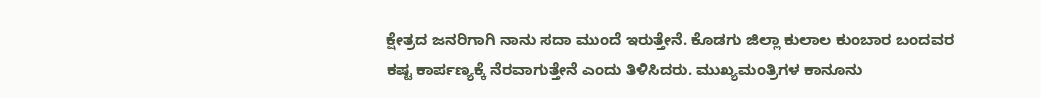ಕ್ಷೇತ್ರದ ಜನರಿಗಾಗಿ ನಾನು ಸದಾ ಮುಂದೆ ಇರುತ್ತೇನೆ. ಕೊಡಗು ಜಿಲ್ಲಾ ಕುಲಾಲ ಕುಂಬಾರ ಬಂದವರ ಕಷ್ಟ ಕಾರ್ಪಣ್ಯಕ್ಕೆ ನೆರವಾಗುತ್ತೇನೆ ಎಂದು ತಿಳಿಸಿದರು. ಮುಖ್ಯಮಂತ್ರಿಗಳ ಕಾನೂನು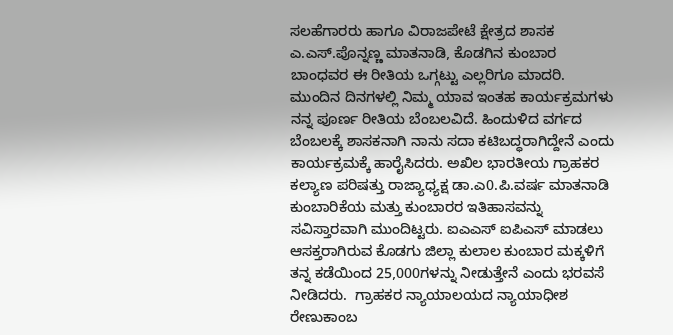ಸಲಹೆಗಾರರು ಹಾಗೂ ವಿರಾಜಪೇಟೆ ಕ್ಷೇತ್ರದ ಶಾಸಕ ಎ.ಎಸ್.ಪೊನ್ನಣ್ಣ ಮಾತನಾಡಿ, ಕೊಡಗಿನ ಕುಂಬಾರ ಬಾಂಧವರ ಈ ರೀತಿಯ ಒಗ್ಗಟ್ಟು ಎಲ್ಲರಿಗೂ ಮಾದರಿ. ಮುಂದಿನ ದಿನಗಳಲ್ಲಿ ನಿಮ್ಮ ಯಾವ ಇಂತಹ ಕಾರ್ಯಕ್ರಮಗಳು ನನ್ನ ಪೂರ್ಣ ರೀತಿಯ ಬೆಂಬಲವಿದೆ. ಹಿಂದುಳಿದ ವರ್ಗದ ಬೆಂಬಲಕ್ಕೆ ಶಾಸಕನಾಗಿ ನಾನು ಸದಾ ಕಟಿಬದ್ಧರಾಗಿದ್ದೇನೆ ಎಂದು ಕಾರ್ಯಕ್ರಮಕ್ಕೆ ಹಾರೈಸಿದರು. ಅಖಿಲ ಭಾರತೀಯ ಗ್ರಾಹಕರ ಕಲ್ಯಾಣ ಪರಿಷತ್ತು ರಾಜ್ಯಾಧ್ಯಕ್ಷ ಡಾ.ಎ0.ಪಿ.ವರ್ಷ ಮಾತನಾಡಿ ಕುಂಬಾರಿಕೆಯ ಮತ್ತು ಕುಂಬಾರರ ಇತಿಹಾಸವನ್ನು ಸವಿಸ್ತಾರವಾಗಿ ಮುಂದಿಟ್ಟರು. ಐಎಎಸ್ ಐಪಿಎಸ್ ಮಾಡಲು ಆಸಕ್ತರಾಗಿರುವ ಕೊಡಗು ಜಿಲ್ಲಾ ಕುಲಾಲ ಕುಂಬಾರ ಮಕ್ಕಳಿಗೆ ತನ್ನ ಕಡೆಯಿಂದ 25,000ಗಳನ್ನು ನೀಡುತ್ತೇನೆ ಎಂದು ಭರವಸೆ ನೀಡಿದರು.  ಗ್ರಾಹಕರ ನ್ಯಾಯಾಲಯದ ನ್ಯಾಯಾಧೀಶ ರೇಣುಕಾಂಬ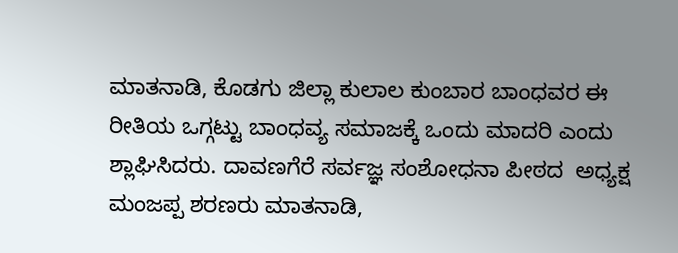ಮಾತನಾಡಿ, ಕೊಡಗು ಜಿಲ್ಲಾ ಕುಲಾಲ ಕುಂಬಾರ ಬಾಂಧವರ ಈ ರೀತಿಯ ಒಗ್ಗಟ್ಟು ಬಾಂಧವ್ಯ ಸಮಾಜಕ್ಕೆ ಒಂದು ಮಾದರಿ ಎಂದು ಶ್ಲಾಘಿಸಿದರು. ದಾವಣಗೆರೆ ಸರ್ವಜ್ಞ ಸಂಶೋಧನಾ ಪೀಠದ  ಅಧ್ಯಕ್ಷ ಮಂಜಪ್ಪ ಶರಣರು ಮಾತನಾಡಿ,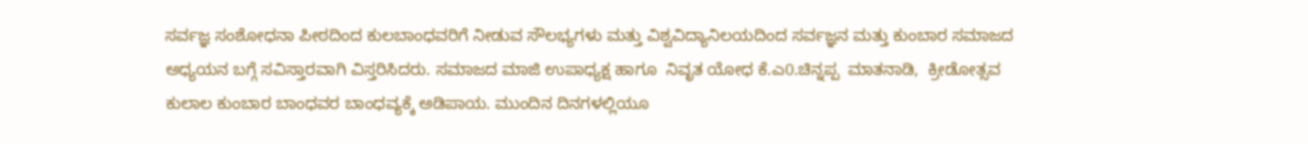ಸರ್ವಜ್ಞ ಸಂಶೋಧನಾ ಪೀಠದಿಂದ ಕುಲಬಾಂಧವರಿಗೆ ನೀಡುವ ಸೌಲಭ್ಯಗಳು ಮತ್ತು ವಿಶ್ವವಿದ್ಯಾನಿಲಯದಿಂದ ಸರ್ವಜ್ಞನ ಮತ್ತು ಕುಂಬಾರ ಸಮಾಜದ ಅಧ್ಯಯನ ಬಗ್ಗೆ ಸವಿಸ್ತಾರವಾಗಿ ವಿಸ್ತರಿಸಿದರು. ಸಮಾಜದ ಮಾಜಿ ಉಪಾಧ್ಯಕ್ಷ ಹಾಗೂ  ನಿವೃತ ಯೋಧ ಕೆ.ಎ0.ಚಿನ್ನಪ್ಪ  ಮಾತನಾಡಿ,  ಕ್ರೀಡೋತ್ಸವ ಕುಲಾಲ ಕುಂಬಾರ ಬಾಂಧವರ ಬಾಂಧವ್ಯಕ್ಕೆ ಅಡಿಪಾಯ. ಮುಂದಿನ ದಿನಗಳಲ್ಲಿಯೂ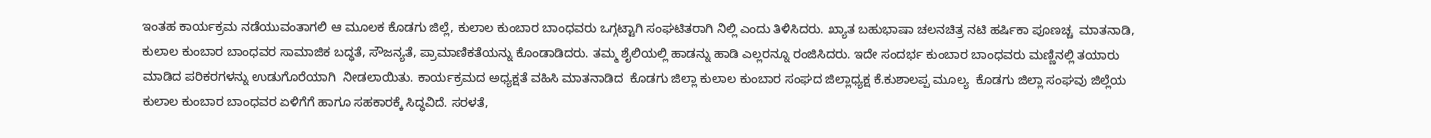ಇಂತಹ ಕಾರ್ಯಕ್ರಮ ನಡೆಯುವಂತಾಗಲಿ ಆ ಮೂಲಕ ಕೊಡಗು ಜಿಲ್ಲೆ, ಕುಲಾಲ ಕುಂಬಾರ ಬಾಂಧವರು ಒಗ್ಗಟ್ಟಾಗಿ ಸಂಘಟಿತರಾಗಿ ನಿಲ್ಲಿ ಎಂದು ತಿಳಿಸಿದರು. ಖ್ಯಾತ ಬಹುಭಾಷಾ ಚಲನಚಿತ್ರ ನಟಿ ಹರ್ಷಿಕಾ ಪೂಣಚ್ಚ  ಮಾತನಾಡಿ,  ಕುಲಾಲ ಕುಂಬಾರ ಬಾಂಧವರ ಸಾಮಾಜಿಕ ಬದ್ಧತೆ, ಸೌಜನ್ಯತೆ, ಪ್ರಾಮಾಣಿಕತೆಯನ್ನು ಕೊಂಡಾಡಿದರು. ತಮ್ಮ ಶೈಲಿಯಲ್ಲಿ ಹಾಡನ್ನು ಹಾಡಿ ಎಲ್ಲರನ್ನೂ ರಂಜಿಸಿದರು. ಇದೇ ಸಂದರ್ಭ ಕುಂಬಾರ ಬಾಂಧವರು ಮಣ್ಣಿನಲ್ಲಿ ತಯಾರು ಮಾಡಿದ ಪರಿಕರಗಳನ್ನು ಉಡುಗೊರೆಯಾಗಿ  ನೀಡಲಾಯಿತು. ಕಾರ್ಯಕ್ರಮದ ಅಧ್ಯಕ್ಷತೆ ವಹಿಸಿ ಮಾತನಾಡಿದ  ಕೊಡಗು ಜಿಲ್ಲಾ ಕುಲಾಲ ಕುಂಬಾರ ಸಂಘದ ಜಿಲ್ಲಾಧ್ಯಕ್ಷ ಕೆ.ಕುಶಾಲಪ್ಪ ಮೂಲ್ಯ  ಕೊಡಗು ಜಿಲ್ಲಾ ಸಂಘವು ಜಿಲ್ಲೆಯ ಕುಲಾಲ ಕುಂಬಾರ ಬಾಂಧವರ ಏಳಿಗೆಗೆ ಹಾಗೂ ಸಹಕಾರಕ್ಕೆ ಸಿದ್ಧವಿದೆ. ಸರಳತೆ,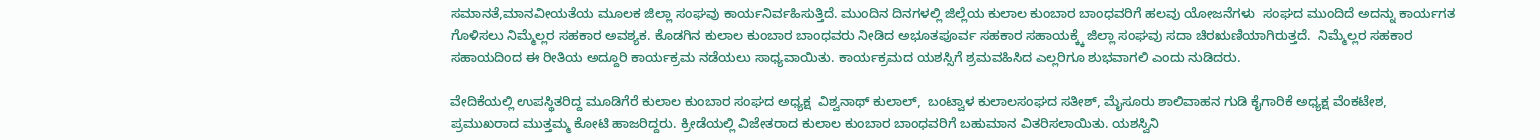ಸಮಾನತೆ,ಮಾನವೀಯತೆಯ ಮೂಲಕ ಜಿಲ್ಲಾ ಸಂಘವು ಕಾರ್ಯನಿರ್ವಹಿಸುತ್ತಿದೆ. ಮುಂದಿನ ದಿನಗಳಲ್ಲಿ ಜಿಲ್ಲೆಯ ಕುಲಾಲ ಕುಂಬಾರ ಬಾಂಧವರಿಗೆ ಹಲವು ಯೋಜನೆಗಳು  ಸಂಘದ ಮುಂದಿದೆ ಅದನ್ನು ಕಾರ್ಯಗತ ಗೊಳಿಸಲು ನಿಮ್ಮೆಲ್ಲರ ಸಹಕಾರ ಅವಶ್ಯಕ. ಕೊಡಗಿನ ಕುಲಾಲ ಕುಂಬಾರ ಬಾಂಧವರು ನೀಡಿದ ಅಭೂತಪೂರ್ವ ಸಹಕಾರ ಸಹಾಯಕ್ಕ್ಕೆ ಜಿಲ್ಲಾ ಸಂಘವು ಸದಾ ಚಿರಋಣಿಯಾಗಿರುತ್ತದೆ.  ನಿಮ್ಮೆಲ್ಲರ ಸಹಕಾರ ಸಹಾಯದಿಂದ ಈ ರೀತಿಯ ಅದ್ದೂರಿ ಕಾರ್ಯಕ್ರಮ ನಡೆಯಲು ಸಾಧ್ಯವಾಯಿತು. ಕಾರ್ಯಕ್ರಮದ ಯಶಸ್ಸಿಗೆ ಶ್ರಮವಹಿಸಿದ ಎಲ್ಲರಿಗೂ ಶುಭವಾಗಲಿ ಎಂದು ನುಡಿದರು.

ವೇದಿಕೆಯಲ್ಲಿ ಉಪಸ್ಥಿತರಿದ್ದ ಮೂಡಿಗೆರೆ ಕುಲಾಲ ಕುಂಬಾರ ಸಂಘದ ಅಧ್ಯಕ್ಷ  ವಿಶ್ವನಾಥ್ ಕುಲಾಲ್,  ಬಂಟ್ವಾಳ ಕುಲಾಲಸಂಘದ ಸತೀಶ್, ಮೈಸೂರು ಶಾಲಿವಾಹನ ಗುಡಿ ಕೈಗಾರಿಕೆ ಅಧ್ಯಕ್ಷ ವೆಂಕಟೇಶ, ಪ್ರಮುಖರಾದ ಮುತ್ತಮ್ಮ ಕೋಟಿ ಹಾಜರಿದ್ದರು. ಕ್ರೀಡೆಯಲ್ಲಿ ವಿಜೇತರಾದ ಕುಲಾಲ ಕುಂಬಾರ ಬಾಂಧವರಿಗೆ ಬಹುಮಾನ ವಿತರಿಸಲಾಯಿತು. ಯಶಸ್ವಿನಿ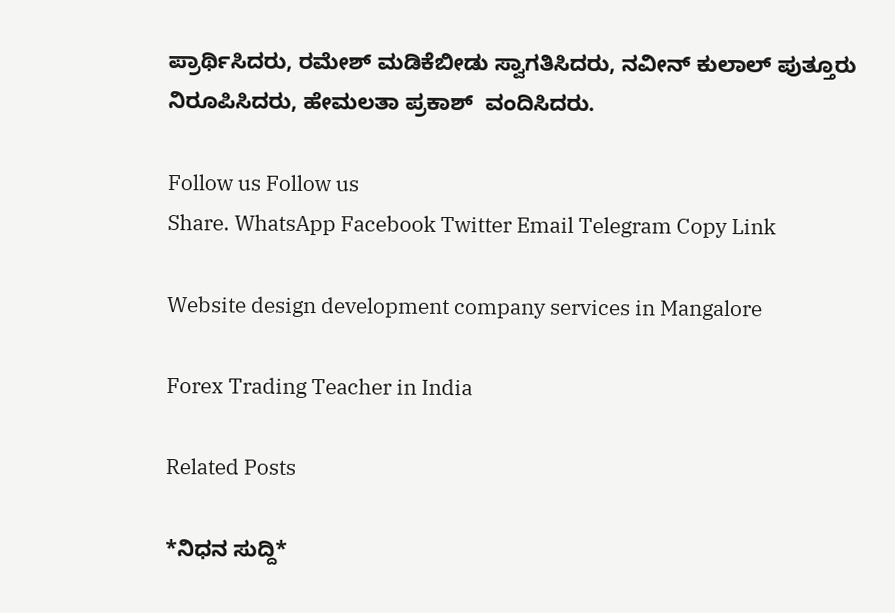ಪ್ರಾರ್ಥಿಸಿದರು, ರಮೇಶ್ ಮಡಿಕೆಬೀಡು ಸ್ವಾಗತಿಸಿದರು, ನವೀನ್ ಕುಲಾಲ್ ಪುತ್ತೂರು ನಿರೂಪಿಸಿದರು, ಹೇಮಲತಾ ಪ್ರಕಾಶ್  ವಂದಿಸಿದರು.

Follow us Follow us
Share. WhatsApp Facebook Twitter Email Telegram Copy Link

Website design development company services in Mangalore

Forex Trading Teacher in India

Related Posts

*ನಿಧನ ಸುದ್ದಿ*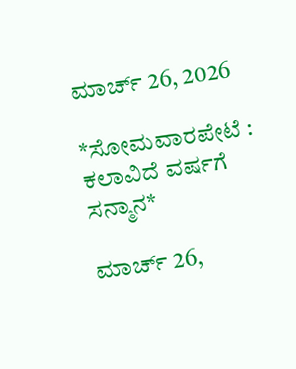ಮಾರ್ಚ್ 26, 2026

*ಸೋಮವಾರಪೇಟೆ : ಕಲಾವಿದೆ ವರ್ಷಗೆ ಸನ್ಮಾನ*

ಮಾರ್ಚ್ 26,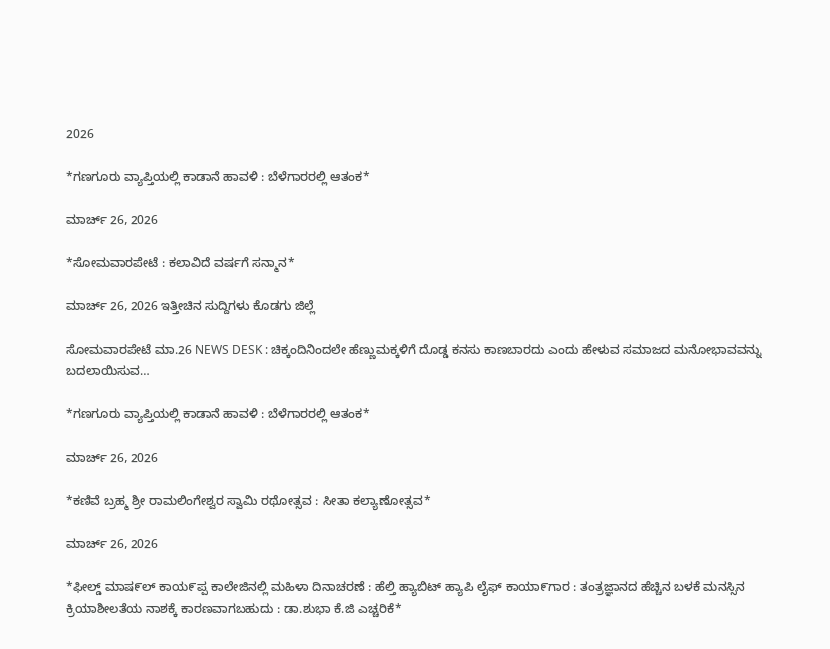2026

*ಗಣಗೂರು ವ್ಯಾಪ್ತಿಯಲ್ಲಿ ಕಾಡಾನೆ ಹಾವಳಿ : ಬೆಳೆಗಾರರಲ್ಲಿ ಆತಂಕ*

ಮಾರ್ಚ್ 26, 2026

*ಸೋಮವಾರಪೇಟೆ : ಕಲಾವಿದೆ ವರ್ಷಗೆ ಸನ್ಮಾನ*

ಮಾರ್ಚ್ 26, 2026 ಇತ್ತೀಚಿನ ಸುದ್ದಿಗಳು ಕೊಡಗು ಜಿಲ್ಲೆ

ಸೋಮವಾರಪೇಟೆ ಮಾ.26 NEWS DESK : ಚಿಕ್ಕಂದಿನಿಂದಲೇ ಹೆಣ್ಣುಮಕ್ಕಳಿಗೆ ದೊಡ್ಡ ಕನಸು ಕಾಣಬಾರದು ಎಂದು ಹೇಳುವ ಸಮಾಜದ ಮನೋಭಾವವನ್ನು ಬದಲಾಯಿಸುವ…

*ಗಣಗೂರು ವ್ಯಾಪ್ತಿಯಲ್ಲಿ ಕಾಡಾನೆ ಹಾವಳಿ : ಬೆಳೆಗಾರರಲ್ಲಿ ಆತಂಕ*

ಮಾರ್ಚ್ 26, 2026

*ಕಣಿವೆ ಬ್ರಹ್ಮ ಶ್ರೀ ರಾಮಲಿಂಗೇಶ್ವರ ಸ್ವಾಮಿ ರಥೋತ್ಸವ : ಸೀತಾ ಕಲ್ಯಾಣೋತ್ಸವ*

ಮಾರ್ಚ್ 26, 2026

*ಫೀಲ್ಡ್ ಮಾಷ೯ಲ್ ಕಾಯ೯ಪ್ಪ ಕಾಲೇಜಿನಲ್ಲಿ ಮಹಿಳಾ ದಿನಾಚರಣೆ : ಹೆಲ್ತಿ ಹ್ಯಾಬಿಟ್ ಹ್ಯಾಪಿ ಲೈಫ್ ಕಾಯಾ೯ಗಾರ : ತಂತ್ರಜ್ಞಾನದ ಹೆಚ್ಚಿನ ಬಳಕೆ ಮನಸ್ಸಿನ ಕ್ರಿಯಾಶೀಲತೆಯ ನಾಶಕ್ಕೆ ಕಾರಣವಾಗಬಹುದು : ಡಾ.ಶುಭಾ ಕೆ.ಜಿ ಎಚ್ಚರಿಕೆ*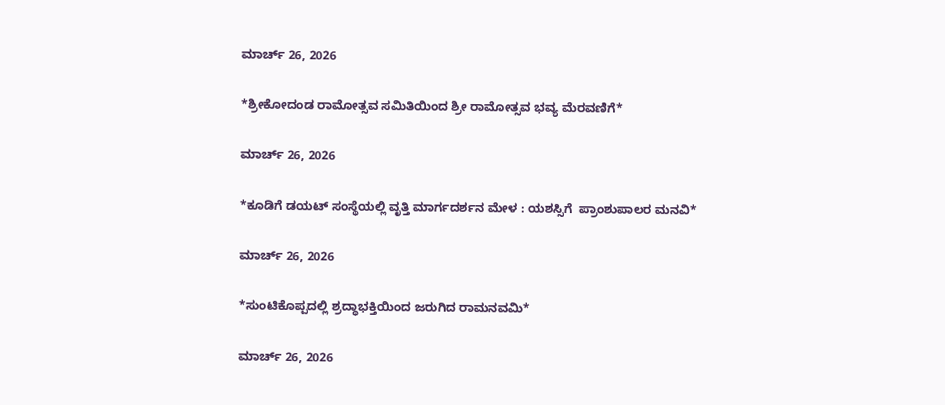ಮಾರ್ಚ್ 26, 2026

*ಶ್ರೀಕೋದಂಡ ರಾಮೋತ್ಸವ ಸಮಿತಿಯಿಂದ ಶ್ರೀ ರಾಮೋತ್ಸವ ಭವ್ಯ ಮೆರವಣಿಗೆ*

ಮಾರ್ಚ್ 26, 2026

*ಕೂಡಿಗೆ ಡಯಟ್ ಸಂಸ್ಥೆಯಲ್ಲಿ ವೃತ್ತಿ ಮಾರ್ಗದರ್ಶನ ಮೇಳ : ಯಶಸ್ಸಿಗೆ  ಪ್ರಾಂಶುಪಾಲರ ಮನವಿ*

ಮಾರ್ಚ್ 26, 2026

*ಸುಂಟಿಕೊಪ್ಪದಲ್ಲಿ ಶ್ರದ್ಧಾಭಕ್ತಿಯಿಂದ ಜರುಗಿದ ರಾಮನವಮಿ*

ಮಾರ್ಚ್ 26, 2026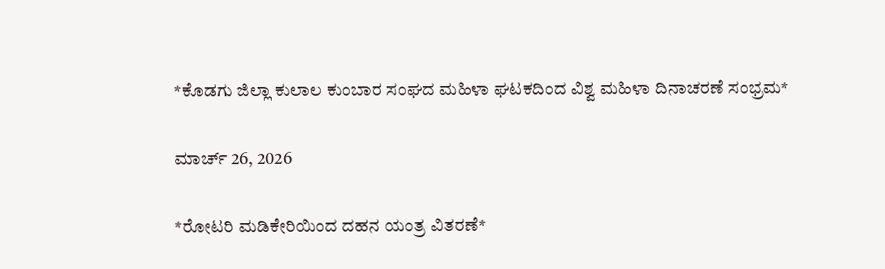*ಕೊಡಗು ಜಿಲ್ಲಾ ಕುಲಾಲ ಕುಂಬಾರ ಸಂಘದ ಮಹಿಳಾ ಘಟಕದಿಂದ ವಿಶ್ವ ಮಹಿಳಾ ದಿನಾಚರಣೆ ಸಂಭ್ರಮ*

ಮಾರ್ಚ್ 26, 2026

*ರೋಟರಿ ಮಡಿಕೇರಿಯಿಂದ ದಹನ ಯಂತ್ರ ವಿತರಣೆ*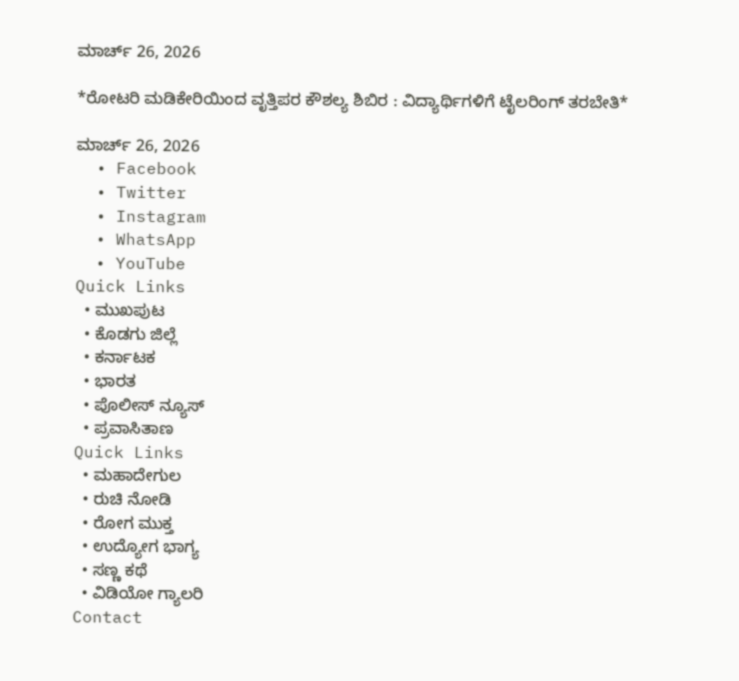ಮಾರ್ಚ್ 26, 2026

*ರೋಟರಿ ಮಡಿಕೇರಿಯಿಂದ ವೃತ್ತಿಪರ ಕೌಶಲ್ಯ ಶಿಬಿರ : ವಿದ್ಯಾರ್ಥಿಗಳಿಗೆ ಟೈಲರಿಂಗ್ ತರಬೇತಿ*

ಮಾರ್ಚ್ 26, 2026
  • Facebook
  • Twitter
  • Instagram
  • WhatsApp
  • YouTube
Quick Links
  • ಮುಖಪುಟ
  • ಕೊಡಗು ಜಿಲ್ಲೆ
  • ಕರ್ನಾಟಕ
  • ಭಾರತ
  • ಪೊಲೀಸ್ ನ್ಯೂಸ್
  • ಪ್ರವಾಸಿತಾಣ
Quick Links
  • ಮಹಾದೇಗುಲ
  • ರುಚಿ ನೋಡಿ
  • ರೋಗ ಮುಕ್ತ
  • ಉದ್ಯೋಗ ಭಾಗ್ಯ
  • ಸಣ್ಣ ಕಥೆ
  • ವಿಡಿಯೋ ಗ್ಯಾಲರಿ
Contact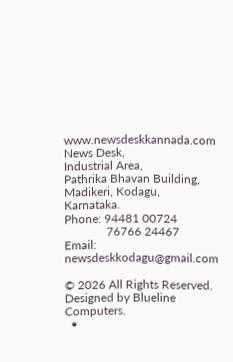www.newsdeskkannada.com
News Desk,
Industrial Area,
Pathrika Bhavan Building,
Madikeri, Kodagu, Karnataka.
Phone: 94481 00724
              76766 24467
Email: newsdeskkodagu@gmail.com

© 2026 All Rights Reserved. Designed by Blueline Computers.
  •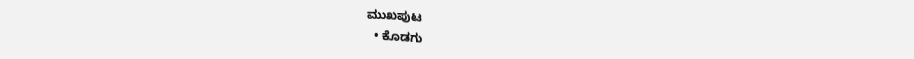ಮುಖಪುಟ
  • ಕೊಡಗು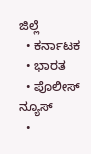ಜಿಲ್ಲೆ
  • ಕರ್ನಾಟಕ
  • ಭಾರತ
  • ಪೊಲೀಸ್ ನ್ಯೂಸ್
  •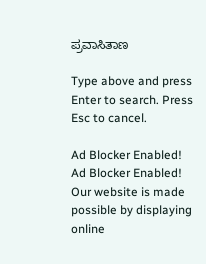ಪ್ರವಾಸಿತಾಣ

Type above and press Enter to search. Press Esc to cancel.

Ad Blocker Enabled!
Ad Blocker Enabled!
Our website is made possible by displaying online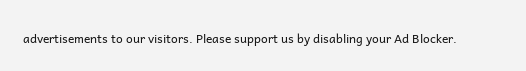advertisements to our visitors. Please support us by disabling your Ad Blocker.